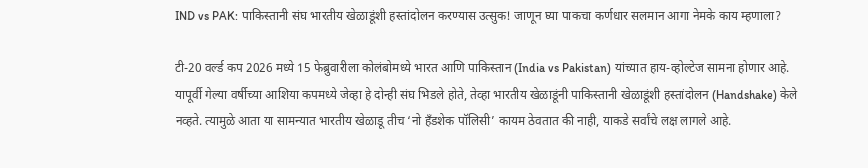IND vs PAK: पाकिस्तानी संघ भारतीय खेळाडूंशी हस्तांदोलन करण्यास उत्सुक! जाणून घ्या पाकचा कर्णधार सलमान आगा नेमके काय म्हणाला?

टी-20 वर्ल्ड कप 2026 मध्ये 15 फेब्रुवारीला कोलंबोमध्ये भारत आणि पाकिस्तान (India vs Pakistan) यांच्यात हाय-व्होल्टेज सामना होणार आहे. यापूर्वी गेल्या वर्षीच्या आशिया कपमध्ये जेव्हा हे दोन्ही संघ भिडले होते, तेव्हा भारतीय खेळाडूंनी पाकिस्तानी खेळाडूंशी हस्तांदोलन (Handshake) केले नव्हते. त्यामुळे आता या सामन्यात भारतीय खेळाडू तीच ‘नो हँडशेक पॉलिसी’ कायम ठेवतात की नाही, याकडे सर्वांचे लक्ष लागले आहे.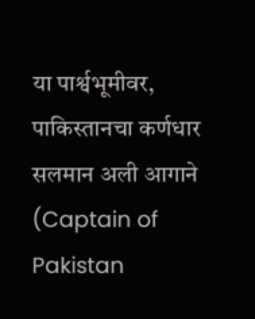या पार्श्वभूमीवर, पाकिस्तानचा कर्णधार सलमान अली आगाने (Captain of Pakistan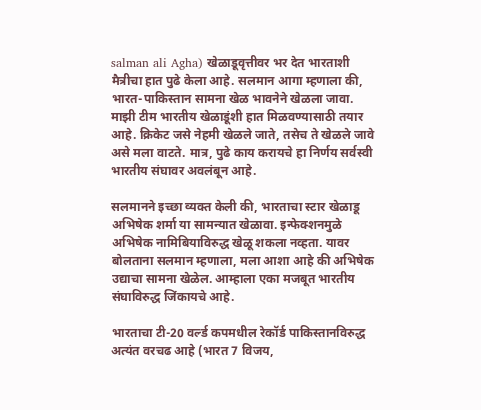salman ali Agha) खेळाडूवृत्तीवर भर देत भारताशी मैत्रीचा हात पुढे केला आहे. सलमान आगा म्हणाला की, भारत-पाकिस्तान सामना खेळ भावनेने खेळला जावा. माझी टीम भारतीय खेळाडूंशी हात मिळवण्यासाठी तयार आहे. क्रिकेट जसे नेहमी खेळले जाते, तसेच ते खेळले जावे असे मला वाटते. मात्र, पुढे काय करायचे हा निर्णय सर्वस्वी भारतीय संघावर अवलंबून आहे.

सलमानने इच्छा व्यक्त केली की, भारताचा स्टार खेळाडू अभिषेक शर्मा या सामन्यात खेळावा. इन्फेक्शनमुळे अभिषेक नामिबियाविरुद्ध खेळू शकला नव्हता. यावर बोलताना सलमान म्हणाला, मला आशा आहे की अभिषेक उद्याचा सामना खेळेल. आम्हाला एका मजबूत भारतीय संघाविरुद्ध जिंकायचे आहे.

भारताचा टी-20 वर्ल्ड कपमधील रेकॉर्ड पाकिस्तानविरुद्ध अत्यंत वरचढ आहे (भारत 7 विजय,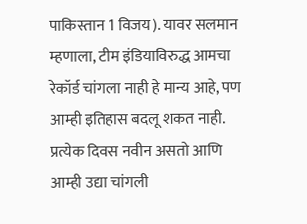पाकिस्तान 1 विजय). यावर सलमान म्हणाला, टीम इंडियाविरुद्ध आमचा रेकॉर्ड चांगला नाही हे मान्य आहे, पण आम्ही इतिहास बदलू शकत नाही. प्रत्येक दिवस नवीन असतो आणि आम्ही उद्या चांगली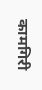कामगिरी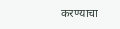करण्याचा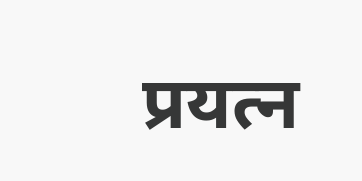प्रयत्न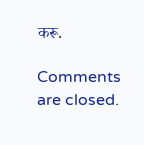करू.

Comments are closed.